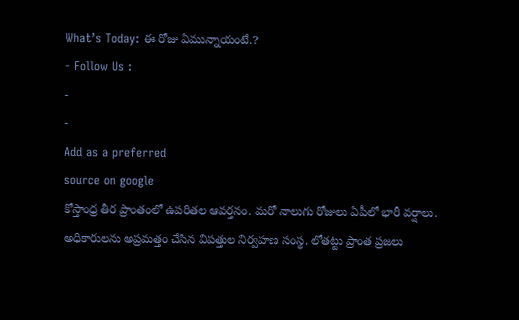What’s Today: ఈ రోజు ఏమున్నాయంటే.?
- Follow Us :
-
-
Add as a preferred
source on google
కోస్తాంధ్ర తీర ప్రాంతంలో ఉపరితల ఆవర్తనం. మరో నాలుగు రోజులు ఏపీలో భారీ వర్షాలు. అధికారులను అప్రమత్తం చేసిన విపత్తుల నిర్వహణ సంస్థ. లోతట్టు ప్రాంత ప్రజలు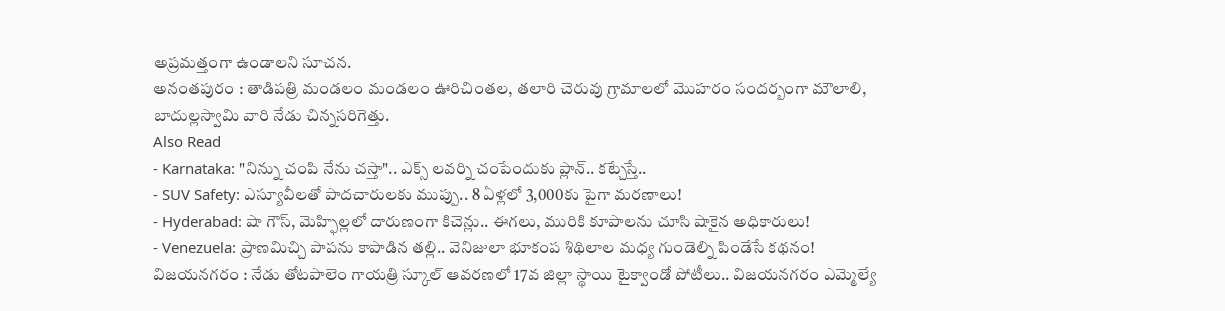అప్రమత్తంగా ఉండాలని సూచన.
అనంతపురం : తాడిపత్రి మండలం మండలం ఊరిచింతల, తలారి చెరువు గ్రామాలలో మొహరం సందర్బంగా మౌలాలి, బాదుల్లస్వామి వారి నేడు చిన్నసరిగెత్తు.
Also Read
- Karnataka: "నిన్ను చంపి నేను చస్తా".. ఎక్స్ లవర్ని చంపేందుకు ప్లాన్.. కట్చేస్తే..
- SUV Safety: ఎస్యూవీలతో పాదచారులకు ముప్పు.. 8 ఏళ్లలో 3,000కు పైగా మరణాలు!
- Hyderabad: షా గౌస్, మెహ్ఫిల్లలో దారుణంగా కిచెన్లు.. ఈగలు, మురికి కూపాలను చూసి షాకైన అధికారులు!
- Venezuela: ప్రాణమిచ్చి పాపను కాపాడిన తల్లి.. వెనిజులా భూకంప శిథిలాల మధ్య గుండెల్ని పిండేసే కథనం!
విజయనగరం : నేడు తోటపాలెం గాయత్రి స్కూల్ ఆవరణలో 17వ జిల్లా స్థాయి టైక్వాండో పోటీలు.. విజయనగరం ఎమ్మెల్యే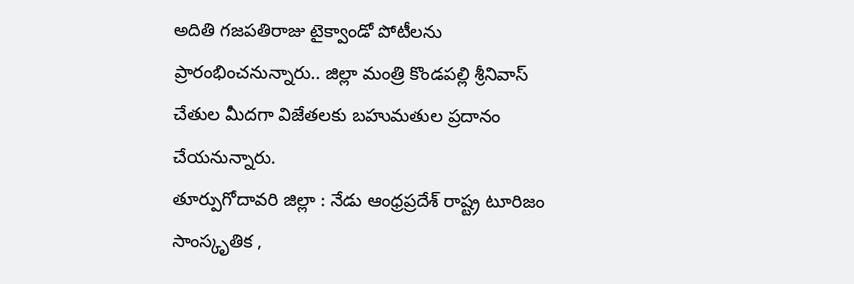అదితి గజపతిరాజు టైక్వాండో పోటీలను ప్రారంభించనున్నారు.. జిల్లా మంత్రి కొండపల్లి శ్రీనివాస్ చేతుల మీదగా విజేతలకు బహుమతుల ప్రదానం చేయనున్నారు.
తూర్పుగోదావరి జిల్లా : నేడు ఆంధ్రప్రదేశ్ రాష్ట్ర టూరిజం సాంస్కృతిక ,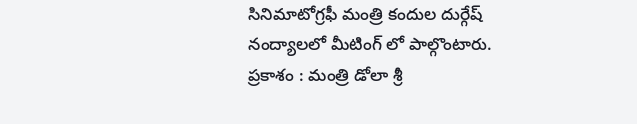సినిమాటోగ్రఫీ మంత్రి కందుల దుర్గేష్ నంద్యాలలో మీటింగ్ లో పాల్గొంటారు.
ప్రకాశం : మంత్రి డోలా శ్రీ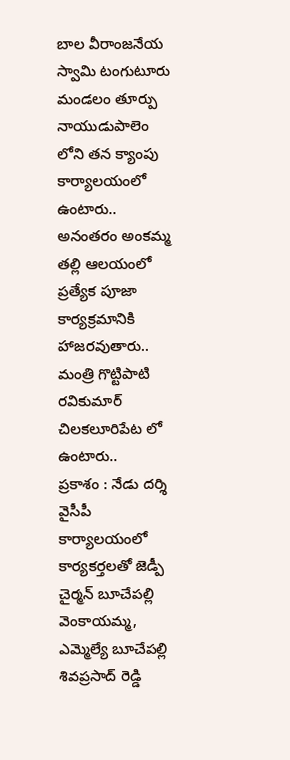బాల వీరాంజనేయ స్వామి టంగుటూరు మండలం తూర్పు నాయుడుపాలెం లోని తన క్యాంపు కార్యాలయంలో ఉంటారు.. అనంతరం అంకమ్మ తల్లి ఆలయంలో ప్రత్యేక పూజా కార్యక్రమానికి హాజరవుతారు.. మంత్రి గొట్టిపాటి రవికుమార్ చిలకలూరిపేట లో ఉంటారు..
ప్రకాశం : నేడు దర్శి వైసీపీ కార్యాలయంలో కార్యకర్తలతో జెడ్పీ చైర్మన్ బూచేపల్లి వెంకాయమ్మ, ఎమ్మెల్యే బూచేపల్లి శివప్రసాద్ రెడ్డి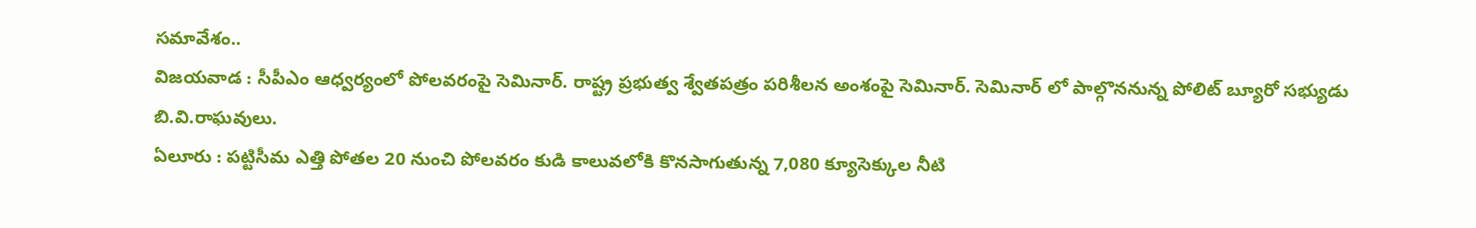సమావేశం..
విజయవాడ : సీపీఎం ఆధ్వర్యంలో పోలవరంపై సెమినార్. రాష్ట్ర ప్రభుత్వ శ్వేతపత్రం పరిశీలన అంశంపై సెమినార్. సెమినార్ లో పాల్గొననున్న పోలిట్ బ్యూరో సభ్యుడు బి.వి.రాఘవులు.
ఏలూరు : పట్టిసీమ ఎత్తి పోతల 20 నుంచి పోలవరం కుడి కాలువలోకి కొనసాగుతున్న 7,080 క్యూసెక్కుల నీటి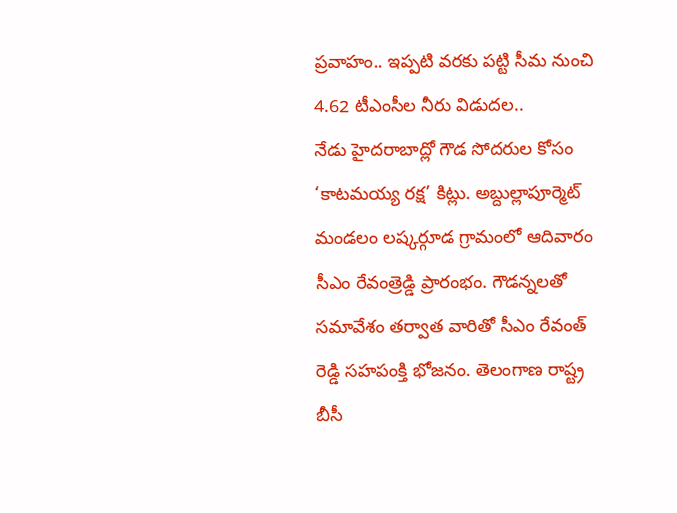ప్రవాహం.. ఇప్పటి వరకు పట్టి సీమ నుంచి 4.62 టీఎంసీల నీరు విడుదల..
నేడు హైదరాబాద్లో గౌడ సోదరుల కోసం ‘కాటమయ్య రక్ష’ కిట్లు. అబ్దుల్లాపూర్మెట్ మండలం లష్కర్గూడ గ్రామంలో ఆదివారం సీఎం రేవంత్రెడ్డి ప్రారంభం. గౌడన్నలతో సమావేశం తర్వాత వారితో సీఎం రేవంత్ రెడ్డి సహపంక్తి భోజనం. తెలంగాణ రాష్ట్ర బీసీ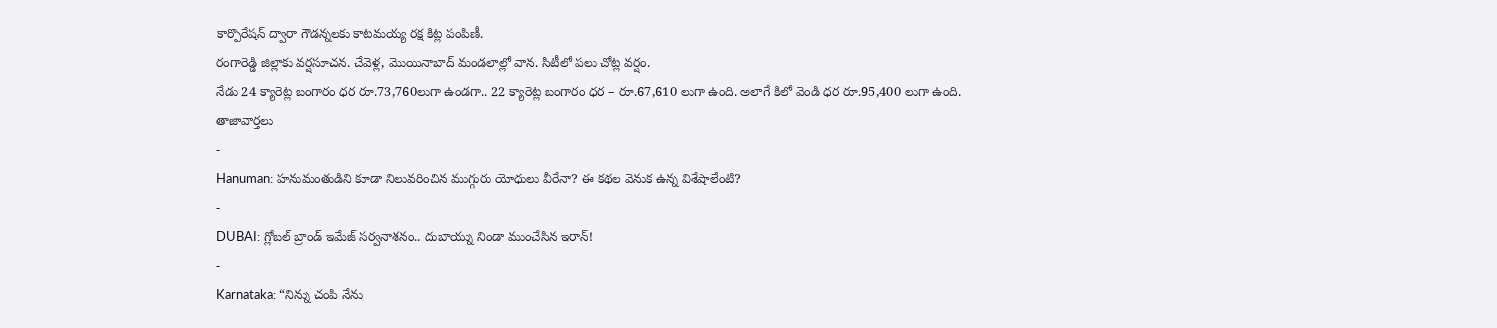కార్పొరేషన్ ద్వారా గౌడన్నలకు కాటమయ్య రక్ష కిట్ల పంపిణీ.
రంగారెడ్డి జిల్లాకు వర్షసూచన. చేవెళ్ల, మొయినాబాద్ మండలాల్లో వాన. సిటీలో పలు చోట్ల వర్షం.
నేడు 24 క్యారెట్ల బంగారం ధర రూ.73,760లుగా ఉండగా.. 22 క్యారెట్ల బంగారం ధర – రూ.67,610 లుగా ఉంది. అలాగే కిలో వెండి ధర రూ.95,400 లుగా ఉంది.
తాజావార్తలు
-
Hanuman: హనుమంతుడిని కూడా నిలువరించిన ముగ్గురు యోధులు వీరేనా? ఈ కథల వెనుక ఉన్న విశేషాలేంటి?
-
DUBAI: గ్లోబల్ బ్రాండ్ ఇమేజ్ సర్వనాశనం.. దుబాయ్ను నిండా ముంచేసిన ఇరాన్!
-
Karnataka: “నిన్ను చంపి నేను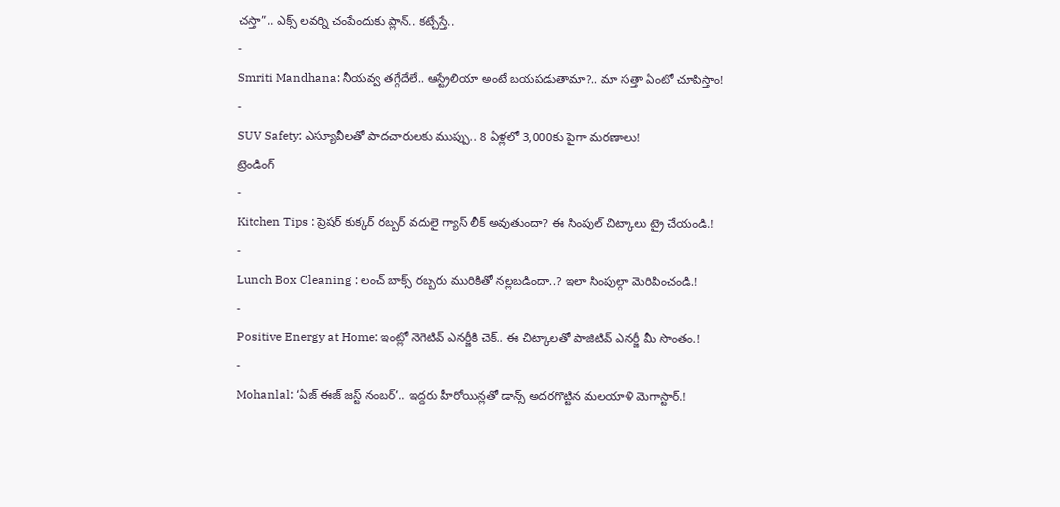చస్తా”.. ఎక్స్ లవర్ని చంపేందుకు ప్లాన్.. కట్చేస్తే..
-
Smriti Mandhana: నీయవ్వ తగ్గేదేలే.. ఆస్ట్రేలియా అంటే బయపడుతామా?.. మా సత్తా ఏంటో చూపిస్తాం!
-
SUV Safety: ఎస్యూవీలతో పాదచారులకు ముప్పు.. 8 ఏళ్లలో 3,000కు పైగా మరణాలు!
ట్రెండింగ్
-
Kitchen Tips : ప్రెషర్ కుక్కర్ రబ్బర్ వదులై గ్యాస్ లీక్ అవుతుందా? ఈ సింపుల్ చిట్కాలు ట్రై చేయండి.!
-
Lunch Box Cleaning : లంచ్ బాక్స్ రబ్బరు మురికితో నల్లబడిందా..? ఇలా సింపుల్గా మెరిపించండి.!
-
Positive Energy at Home: ఇంట్లో నెగెటివ్ ఎనర్జీకి చెక్.. ఈ చిట్కాలతో పాజిటివ్ ఎనర్జీ మీ సొంతం.!
-
Mohanlal: ‘ఏజ్ ఈజ్ జస్ట్ నంబర్’.. ఇద్దరు హీరోయిన్లతో డాన్స్ అదరగొట్టిన మలయాళి మెగాస్టార్.!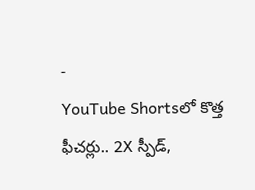-
YouTube Shortsలో కొత్త ఫీచర్లు.. 2X స్పీడ్,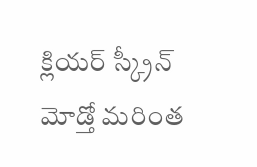క్లియర్ స్క్రీన్ మోడ్తో మరింత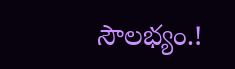సౌలభ్యం.!